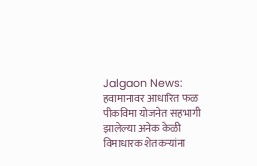Jalgaon News: हवामानावर आधारित फळ पीकविमा योजनेत सहभागी झालेल्या अनेक केळी विमाधारक शेतकऱ्यांना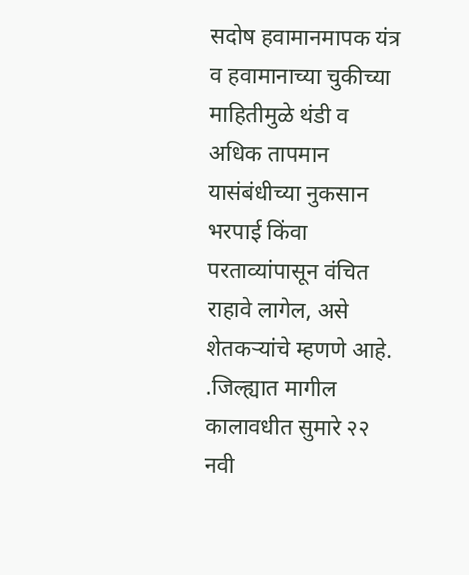सदोष हवामानमापक यंत्र व हवामानाच्या चुकीच्या माहितीमुळे थंडी व अधिक तापमान यासंबंधीच्या नुकसान भरपाई किंवा परताव्यांपासून वंचित राहावे लागेल, असे शेतकऱ्यांचे म्हणणे आहे. .जिल्ह्यात मागील कालावधीत सुमारे २२ नवी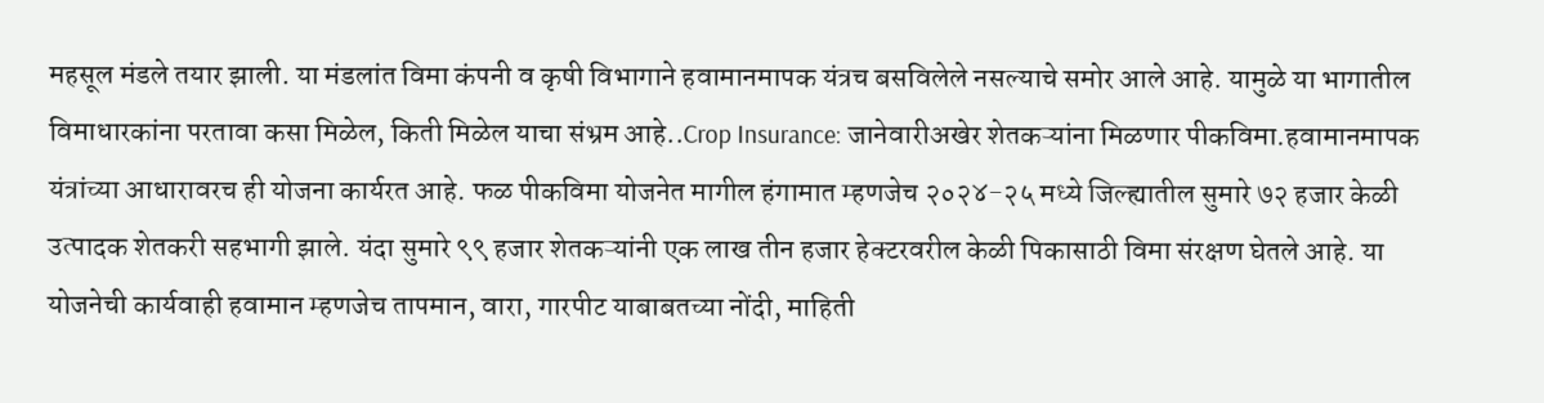महसूल मंडले तयार झाली. या मंडलांत विमा कंपनी व कृषी विभागाने हवामानमापक यंत्रच बसविलेले नसल्याचे समोर आले आहे. यामुळे या भागातील विमाधारकांना परतावा कसा मिळेल, किती मिळेल याचा संभ्रम आहे..Crop Insurance: जानेवारीअखेर शेतकऱ्यांना मिळणार पीकविमा.हवामानमापक यंत्रांच्या आधारावरच ही योजना कार्यरत आहे. फळ पीकविमा योजनेत मागील हंगामात म्हणजेच २०२४-२५ मध्ये जिल्ह्यातील सुमारे ७२ हजार केळी उत्पादक शेतकरी सहभागी झाले. यंदा सुमारे ९९ हजार शेतकऱ्यांनी एक लाख तीन हजार हेक्टरवरील केळी पिकासाठी विमा संरक्षण घेतले आहे. या योजनेची कार्यवाही हवामान म्हणजेच तापमान, वारा, गारपीट याबाबतच्या नोंदी, माहिती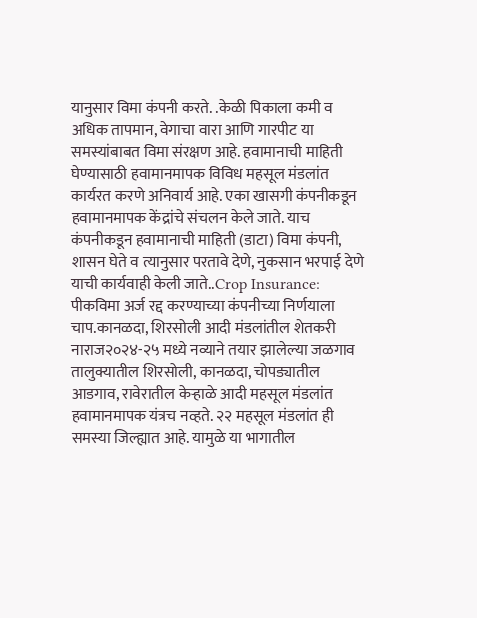यानुसार विमा कंपनी करते. .केळी पिकाला कमी व अधिक तापमान, वेगाचा वारा आणि गारपीट या समस्यांबाबत विमा संरक्षण आहे. हवामानाची माहिती घेण्यासाठी हवामानमापक विविध महसूल मंडलांत कार्यरत करणे अनिवार्य आहे. एका खासगी कंपनीकडून हवामानमापक केंद्रांचे संचलन केले जाते. याच कंपनीकडून हवामानाची माहिती (डाटा) विमा कंपनी, शासन घेते व त्यानुसार परतावे देणे, नुकसान भरपाई देणे याची कार्यवाही केली जाते..Crop Insurance: पीकविमा अर्ज रद्द करण्याच्या कंपनीच्या निर्णयाला चाप.कानळदा, शिरसोली आदी मंडलांतील शेतकरी नाराज२०२४-२५ मध्ये नव्याने तयार झालेल्या जळगाव तालुक्यातील शिरसोली, कानळदा, चोपड्यातील आडगाव, रावेरातील केऱ्हाळे आदी महसूल मंडलांत हवामानमापक यंत्रच नव्हते. २२ महसूल मंडलांत ही समस्या जिल्ह्यात आहे. यामुळे या भागातील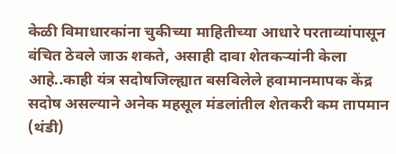केळी विमाधारकांना चुकीच्या माहितीच्या आधारे परताव्यांपासून वंचित ठेवले जाऊ शकते, असाही दावा शेतकऱ्यांनी केला आहे..काही यंत्र सदोषजिल्ह्यात बसविलेले हवामानमापक केंद्र सदोष असल्याने अनेक महसूल मंडलांतील शेतकरी कम तापमान (थंडी)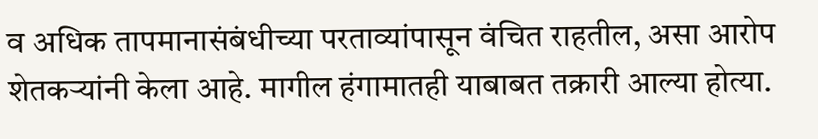व अधिक तापमानासंबंधीच्या परताव्यांपासून वंचित राहतील, असा आरोप शेतकऱ्यांनी केला आहे. मागील हंगामातही याबाबत तक्रारी आल्या होत्या.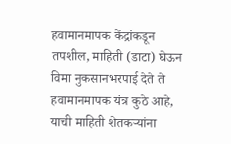हवामानमापक केंद्रांकडून तपशील, माहिती (डाटा) घेऊन विमा नुकसानभरपाई देते ते हवामानमापक यंत्र कुठे आहे, याची माहिती शेतकऱ्यांना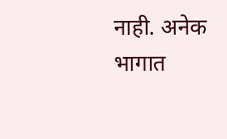नाही. अनेक भागात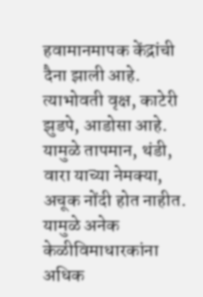हवामानमापक केंद्रांची दैना झाली आहे. त्याभोवती वृक्ष, काटेरी झुडपे, आडोसा आहे. यामुळे तापमान, थंडी, वारा याच्या नेमक्या, अचूक नोंदी होत नाहीत. यामुळे अनेक केळीविमाधारकांना अधिक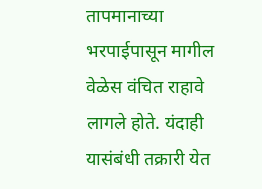तापमानाच्या भरपाईपासून मागील वेळेस वंचित राहावे लागले होते. यंदाही यासंबंधी तक्रारी येत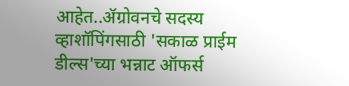आहेत..ॲग्रोवनचे सदस्य व्हाशॉपिंगसाठी 'सकाळ प्राईम डील्स'च्या भन्नाट ऑफर्स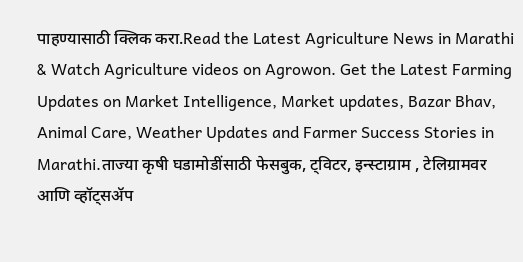पाहण्यासाठी क्लिक करा.Read the Latest Agriculture News in Marathi & Watch Agriculture videos on Agrowon. Get the Latest Farming Updates on Market Intelligence, Market updates, Bazar Bhav, Animal Care, Weather Updates and Farmer Success Stories in Marathi.ताज्या कृषी घडामोडींसाठी फेसबुक, ट्विटर, इन्स्टाग्राम , टेलिग्रामवर आणि व्हॉट्सॲप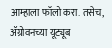आम्हाला फॉलो करा. तसेच, ॲग्रोवनच्या यूट्यूब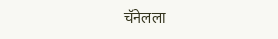चॅनेलला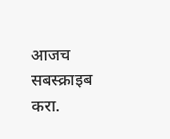आजच सबस्क्राइब करा.